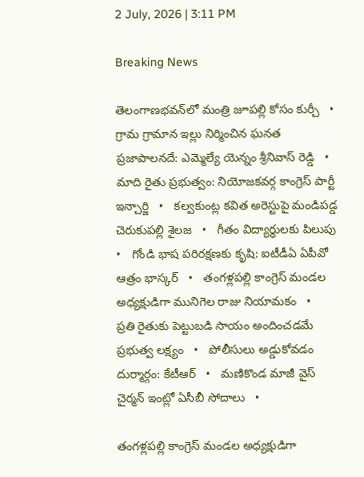2 July, 2026 | 3:11 PM

Breaking News

తెలంగాణభవన్‌లో మంత్రి జూపల్లి కోసం కుర్చీ   •   గ్రామ గ్రామాన ఇల్లు నిర్మించిన ఘనత ప్రజాపాలనదే: ఎమ్మెల్యే యెన్నం శ్రీనివాస్ రెడ్డి   •   మాది రైతు ప్రభుత్వం: నియోజకవర్గ కాంగ్రెస్ పార్టీ ఇన్చార్జి   •   కల్వకుంట్ల కవిత అరెస్టుపై మండిపడ్డ చెరుకుపల్లి శైలజ   •   గీతం విద్యార్థులకు పిలుపు   •   గోండి భాష పరిరక్షణకు కృషి: ఐటీడీఏ ఏపీవో ఆత్రం భాస్కర్   •   తంగళ్లపల్లి కాంగ్రెస్ మండల అధ్యక్షుడిగా మునిగెల రాజు నియామకం   •   ప్రతి రైతుకు పెట్టుబడి సాయం అందించడమే ప్రభుత్వ లక్ష్యం   •   పోలీసులు అడ్డుకోవడం దుర్మార్గం: కేటీఆర్   •   మణికొండ మాజీ వైస్‌ చైర్మన్‌ ఇంట్లో ఏసీబీ సోదాలు   •

తంగళ్లపల్లి కాంగ్రెస్ మండల అధ్యక్షుడిగా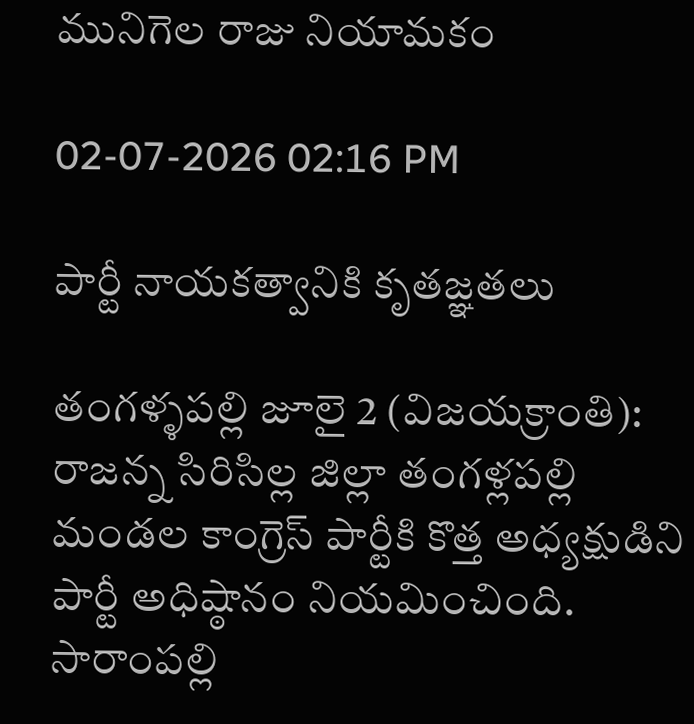మునిగెల రాజు నియామకం

02-07-2026 02:16 PM

పార్టీ నాయకత్వానికి కృతజ్ఞతలు

తంగళ్ళపల్లి జూలై 2 (విజయక్రాంతి): రాజన్న సిరిసిల్ల జిల్లా తంగళ్లపల్లి మండల కాంగ్రెస్ పార్టీకి కొత్త అధ్యక్షుడిని పార్టీ అధిష్ఠానం నియమించింది. సారాంపల్లి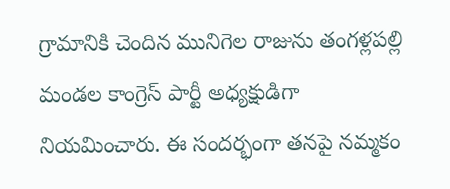గ్రామానికి చెందిన మునిగెల రాజును తంగళ్లపల్లి మండల కాంగ్రెస్ పార్టీ అధ్యక్షుడిగా నియమించారు. ఈ సందర్భంగా తనపై నమ్మకం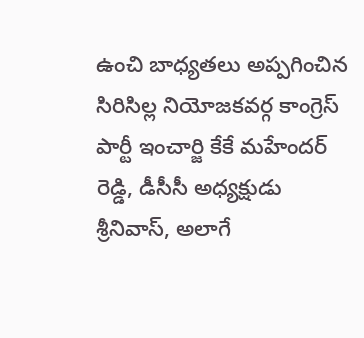ఉంచి బాధ్యతలు అప్పగించిన సిరిసిల్ల నియోజకవర్గ కాంగ్రెస్ పార్టీ ఇంచార్జి కేకే మహేందర్ రెడ్డి, డీసీసీ అధ్యక్షుడు శ్రీనివాస్, అలాగే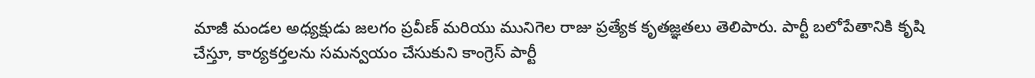మాజీ మండల అధ్యక్షుడు జలగం ప్రవీణ్ మరియు మునిగెల రాజు ప్రత్యేక కృతజ్ఞతలు తెలిపారు. పార్టీ బలోపేతానికి కృషి చేస్తూ, కార్యకర్తలను సమన్వయం చేసుకుని కాంగ్రెస్ పార్టీ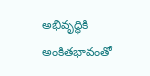అభివృద్ధికి అంకితభావంతో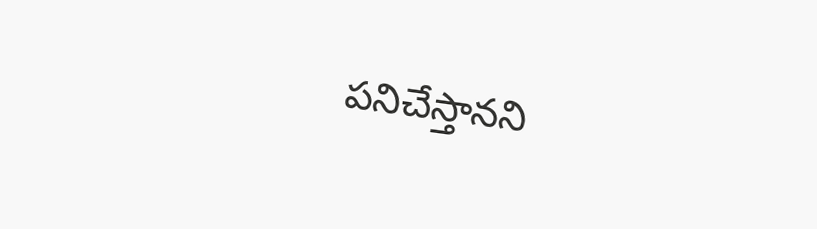పనిచేస్తానని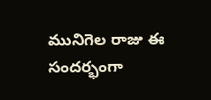మునిగెల రాజు ఈ సందర్భంగా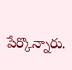పేర్కొన్నారు.